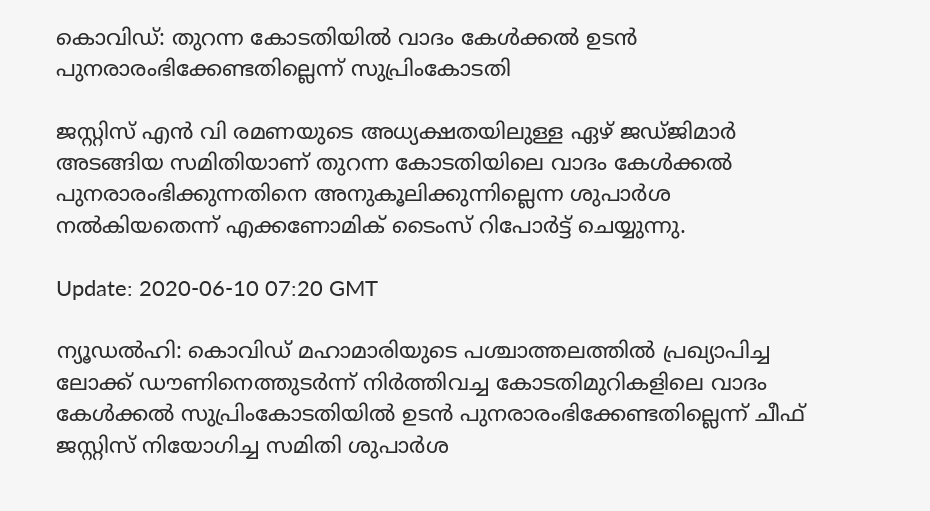കൊവിഡ്: തുറന്ന കോടതിയില്‍ വാദം കേള്‍ക്കല്‍ ഉടന്‍ പുനരാരംഭിക്കേണ്ടതില്ലെന്ന് സുപ്രിംകോടതി

ജസ്റ്റിസ് എന്‍ വി രമണയുടെ അധ്യക്ഷതയിലുള്ള ഏഴ് ജഡ്ജിമാര്‍ അടങ്ങിയ സമിതിയാണ് തുറന്ന കോടതിയിലെ വാദം കേള്‍ക്കല്‍ പുനരാരംഭിക്കുന്നതിനെ അനുകൂലിക്കുന്നില്ലെന്ന ശുപാര്‍ശ നല്‍കിയതെന്ന് എക്കണോമിക് ടൈംസ് റിപോര്‍ട്ട് ചെയ്യുന്നു.

Update: 2020-06-10 07:20 GMT

ന്യൂഡല്‍ഹി: കൊവിഡ് മഹാമാരിയുടെ പശ്ചാത്തലത്തില്‍ പ്രഖ്യാപിച്ച ലോക്ക് ഡൗണിനെത്തുടര്‍ന്ന് നിര്‍ത്തിവച്ച കോടതിമുറികളിലെ വാദം കേള്‍ക്കല്‍ സുപ്രിംകോടതിയില്‍ ഉടന്‍ പുനരാരംഭിക്കേണ്ടതില്ലെന്ന് ചീഫ് ജസ്റ്റിസ് നിയോഗിച്ച സമിതി ശുപാര്‍ശ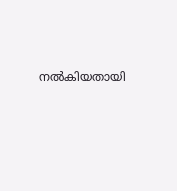നല്‍കിയതായി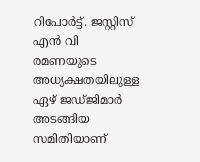റിപോര്‍ട്ട്. ജസ്റ്റിസ് എന്‍ വി രമണയുടെ അധ്യക്ഷതയിലുള്ള ഏഴ് ജഡ്ജിമാര്‍ അടങ്ങിയ സമിതിയാണ്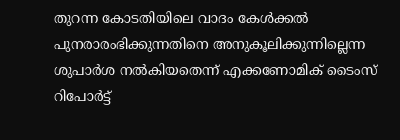തുറന്ന കോടതിയിലെ വാദം കേള്‍ക്കല്‍ പുനരാരംഭിക്കുന്നതിനെ അനുകൂലിക്കുന്നില്ലെന്ന ശുപാര്‍ശ നല്‍കിയതെന്ന് എക്കണോമിക് ടൈംസ് റിപോര്‍ട്ട്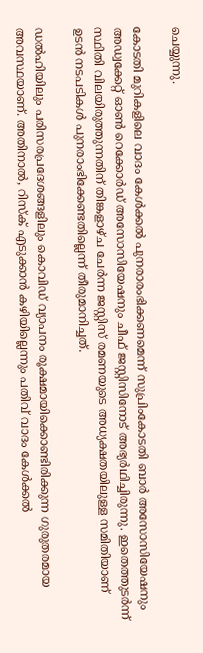ചെയ്യുന്നു.

കോടതി മുറികളിലെ വാദം കേള്‍ക്കല്‍ പുനരാരംഭിക്കണമെന്ന് സുപ്രിംകോടതി ബാര്‍ അസോസിയേഷനും അഡ്വക്കേറ്റ് ഓണ്‍ റെക്കോര്‍ഡ് അസോസിയേഷനും ചീഫ് ജസ്റ്റിസിനോട് അഭ്യര്‍ഥിച്ചിരുന്നു. ഇതെത്തുടര്‍ന്ന് സ്ഥിതി വിലയിരുത്തുന്നതിന് തിങ്കളാഴ്ച ചേര്‍ന്ന ജസ്റ്റിസ് രമണയുടെ അധ്യക്ഷതയിലുള്ള സമിതിയാണ് ഉടന്‍ നടപടികള്‍ പുനരാംഭിക്കേണ്ടതില്ലെന്ന് തീരുമാനിച്ചത്.

ഡല്‍ഹിയിലും പരിസരപ്രദേശങ്ങളിലും കൊവിഡ് വ്യാപനം രൂക്ഷമായിക്കൊണ്ടിരിക്കുന്ന ഗുരുതരമായ അവസ്ഥയാണ്. അതിനാല്‍, റിസ്‌ക് എടുക്കാന്‍ കഴിയില്ലെന്നും പതിവ് വാദം കേള്‍ക്കല്‍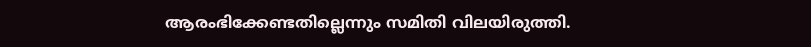ആരംഭിക്കേണ്ടതില്ലെന്നും സമിതി വിലയിരുത്തി.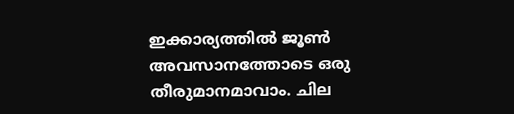ഇക്കാര്യത്തില്‍ ജൂണ്‍ അവസാനത്തോടെ ഒരു തീരുമാനമാവാം. ചില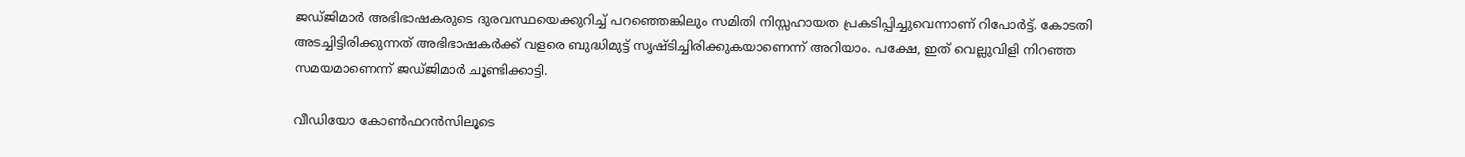ജഡ്ജിമാര്‍ അഭിഭാഷകരുടെ ദുരവസ്ഥയെക്കുറിച്ച് പറഞ്ഞെങ്കിലും സമിതി നിസ്സഹായത പ്രകടിപ്പിച്ചുവെന്നാണ് റിപോര്‍ട്ട്. കോടതി അടച്ചിട്ടിരിക്കുന്നത് അഭിഭാഷകര്‍ക്ക് വളരെ ബുദ്ധിമുട്ട് സൃഷ്ടിച്ചിരിക്കുകയാണെന്ന് അറിയാം. പക്ഷേ, ഇത് വെല്ലുവിളി നിറഞ്ഞ സമയമാണെന്ന് ജഡ്ജിമാര്‍ ചൂണ്ടിക്കാട്ടി.

വീഡിയോ കോണ്‍ഫറന്‍സിലൂടെ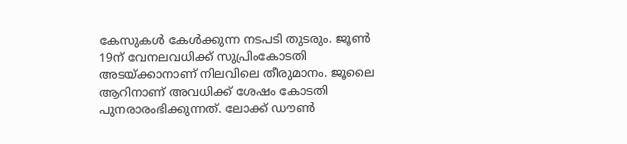കേസുകള്‍ കേള്‍ക്കുന്ന നടപടി തുടരും. ജൂണ്‍ 19ന് വേനലവധിക്ക് സുപ്രിംകോടതി അടയ്ക്കാനാണ് നിലവിലെ തീരുമാനം. ജൂലൈ ആറിനാണ് അവധിക്ക് ശേഷം കോടതി പുനരാരംഭിക്കുന്നത്. ലോക്ക് ഡൗണ്‍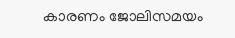കാരണം ജോലിസമയം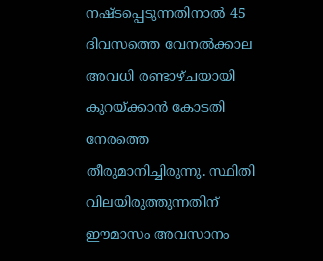നഷ്ടപ്പെടുന്നതിനാല്‍ 45 ദിവസത്തെ വേനല്‍ക്കാല അവധി രണ്ടാഴ്ചയായി കുറയ്ക്കാന്‍ കോടതി നേരത്തെ തീരുമാനിച്ചിരുന്നു. സ്ഥിതി വിലയിരുത്തുന്നതിന് ഈമാസം അവസാനം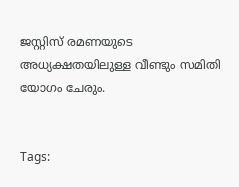ജസ്റ്റിസ് രമണയുടെ അധ്യക്ഷതയിലുള്ള വീണ്ടും സമിതി യോഗം ചേരും.


Tags: